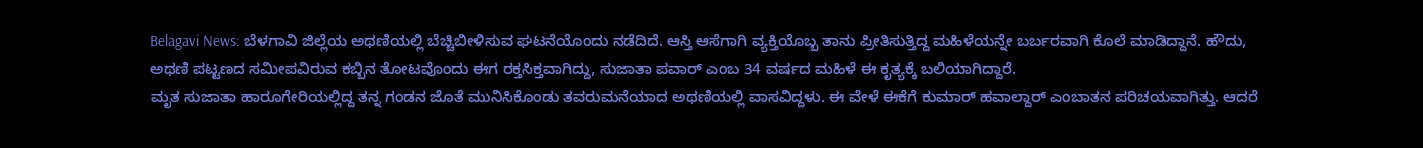Belagavi News: ಬೆಳಗಾವಿ ಜಿಲ್ಲೆಯ ಅಥಣಿಯಲ್ಲಿ ಬೆಚ್ಚಿಬೀಳಿಸುವ ಘಟನೆಯೊಂದು ನಡೆದಿದೆ. ಆಸ್ತಿ ಆಸೆಗಾಗಿ ವ್ಯಕ್ತಿಯೊಬ್ಬ ತಾನು ಪ್ರೀತಿಸುತ್ತಿದ್ದ ಮಹಿಳೆಯನ್ನೇ ಬರ್ಬರವಾಗಿ ಕೊಲೆ ಮಾಡಿದ್ದಾನೆ. ಹೌದು, ಅಥಣಿ ಪಟ್ಟಣದ ಸಮೀಪವಿರುವ ಕಬ್ಬಿನ ತೋಟವೊಂದು ಈಗ ರಕ್ತಸಿಕ್ತವಾಗಿದ್ದು, ಸುಜಾತಾ ಪವಾರ್ ಎಂಬ 34 ವರ್ಷದ ಮಹಿಳೆ ಈ ಕೃತ್ಯಕ್ಕೆ ಬಲಿಯಾಗಿದ್ದಾರೆ.
ಮೃತ ಸುಜಾತಾ ಹಾರೂಗೇರಿಯಲ್ಲಿದ್ದ ತನ್ನ ಗಂಡನ ಜೊತೆ ಮುನಿಸಿಕೊಂಡು ತವರುಮನೆಯಾದ ಅಥಣಿಯಲ್ಲಿ ವಾಸವಿದ್ದಳು. ಈ ವೇಳೆ ಈಕೆಗೆ ಕುಮಾರ್ ಹವಾಲ್ದಾರ್ ಎಂಬಾತನ ಪರಿಚಯವಾಗಿತ್ತು. ಆದರೆ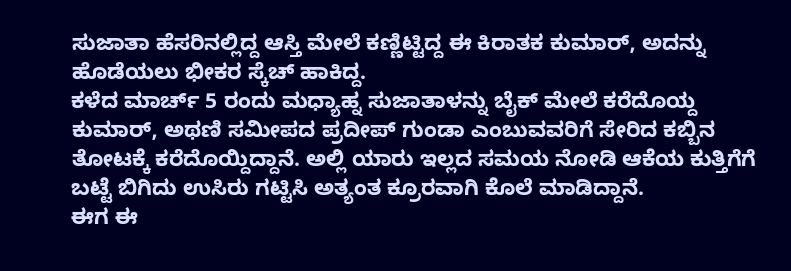ಸುಜಾತಾ ಹೆಸರಿನಲ್ಲಿದ್ದ ಆಸ್ತಿ ಮೇಲೆ ಕಣ್ಣಿಟ್ಟಿದ್ದ ಈ ಕಿರಾತಕ ಕುಮಾರ್, ಅದನ್ನು ಹೊಡೆಯಲು ಭೀಕರ ಸ್ಕೆಚ್ ಹಾಕಿದ್ದ.
ಕಳೆದ ಮಾರ್ಚ್ 5 ರಂದು ಮಧ್ಯಾಹ್ನ ಸುಜಾತಾಳನ್ನು ಬೈಕ್ ಮೇಲೆ ಕರೆದೊಯ್ದ ಕುಮಾರ್, ಅಥಣಿ ಸಮೀಪದ ಪ್ರದೀಪ್ ಗುಂಡಾ ಎಂಬುವವರಿಗೆ ಸೇರಿದ ಕಬ್ಬಿನ ತೋಟಕ್ಕೆ ಕರೆದೊಯ್ದಿದ್ದಾನೆ. ಅಲ್ಲಿ ಯಾರು ಇಲ್ಲದ ಸಮಯ ನೋಡಿ ಆಕೆಯ ಕುತ್ತಿಗೆಗೆ ಬಟ್ಟೆ ಬಿಗಿದು ಉಸಿರು ಗಟ್ಟಿಸಿ ಅತ್ಯಂತ ಕ್ರೂರವಾಗಿ ಕೊಲೆ ಮಾಡಿದ್ದಾನೆ.
ಈಗ ಈ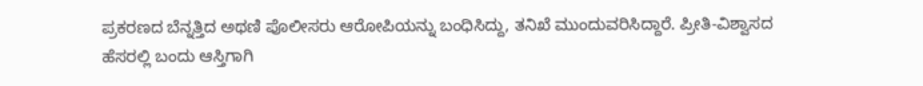ಪ್ರಕರಣದ ಬೆನ್ನತ್ತಿದ ಅಥಣಿ ಪೊಲೀಸರು ಆರೋಪಿಯನ್ನು ಬಂಧಿಸಿದ್ದು, ತನಿಖೆ ಮುಂದುವರಿಸಿದ್ದಾರೆ. ಪ್ರೀತಿ-ವಿಶ್ವಾಸದ ಹೆಸರಲ್ಲಿ ಬಂದು ಆಸ್ತಿಗಾಗಿ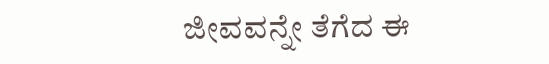ಜೀವವನ್ನೇ ತೆಗೆದ ಈ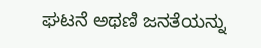ಘಟನೆ ಅಥಣಿ ಜನತೆಯನ್ನು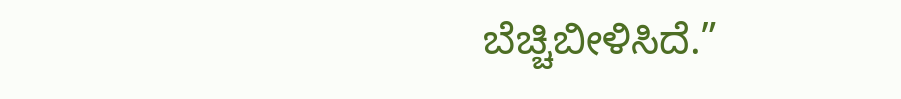ಬೆಚ್ಚಿಬೀಳಿಸಿದೆ.”